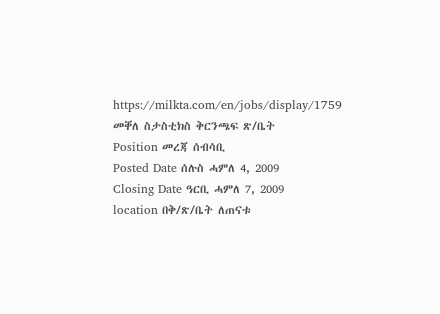https://milkta.com/en/jobs/display/1759
መቐለ ስታስቲክስ ቅርንጫፍ ጽ/ቤት
Position መረጃ ሰብሳቢ
Posted Date ሰሉስ ሓምለ 4, 2009
Closing Date ዓርቢ ሓምለ 7, 2009
location በቅ/ጽ/ቤት ለጠናቱ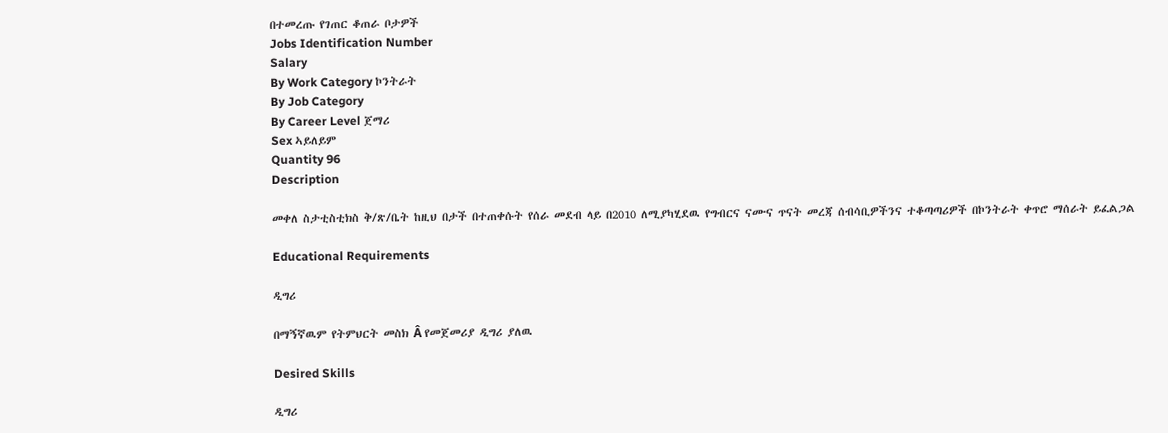በተመረጡ የገጠር ቆጠራ ቦታዎች
Jobs Identification Number
Salary
By Work Category ኮንትራት
By Job Category
By Career Level ጀማሪ
Sex ኣይለይም
Quantity 96
Description

መቀለ ስታቲስቲክስ ቅ/ጽ/ቤት ከዚህ በታች በተጠቀሱት የሰራ መደብ ላይ በ2010 ለሚያካሂደዉ የግብርና ናሙና ጥናት መረጃ ሰብሳቢዎችንና ተቆጣጣሪዎች በኮንትራት ቀጥሮ ማሰራት ይፈልጋል

Educational Requirements

ዲግሪ

በማኝኛዉም የትምህርት መስክ Â የመጀመሪያ ዲግሪ ያለዉ

Desired Skills

ዲግሪ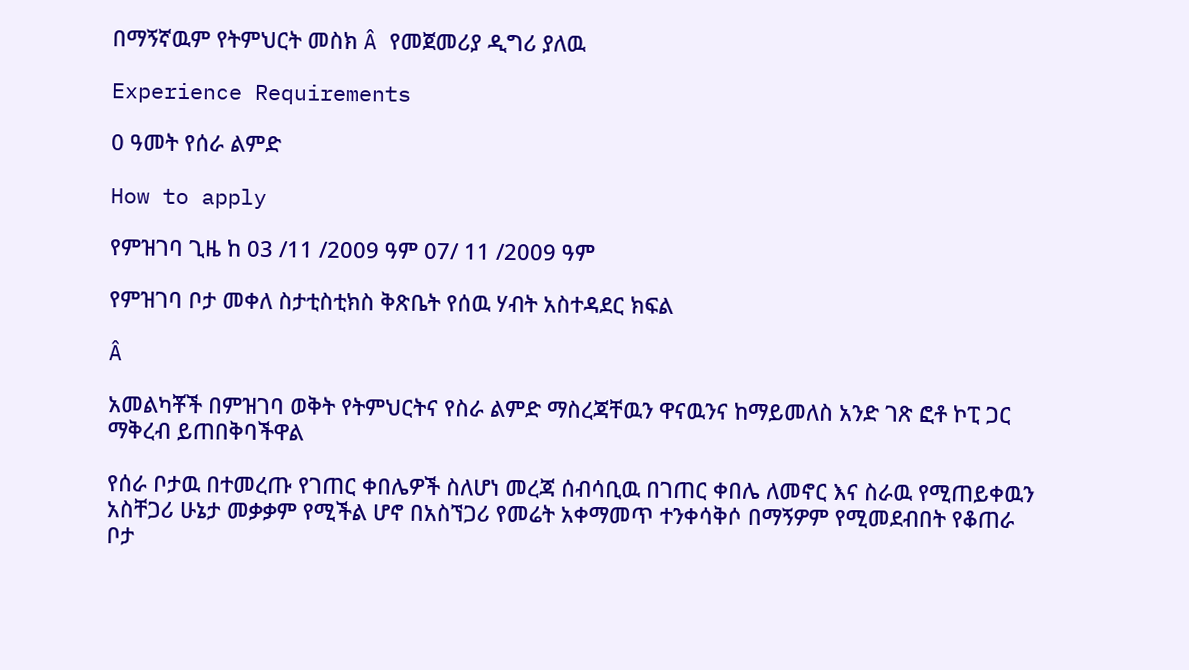በማኝኛዉም የትምህርት መስክ Â የመጀመሪያ ዲግሪ ያለዉ

Experience Requirements

0 ዓመት የሰራ ልምድ

How to apply

የምዝገባ ጊዜ ከ 03 /11 /2009 ዓም 07/ 11 /2009 ዓም

የምዝገባ ቦታ መቀለ ስታቲስቲክስ ቅጽቤት የሰዉ ሃብት አስተዳደር ክፍል

Â

አመልካቾች በምዝገባ ወቅት የትምህርትና የስራ ልምድ ማስረጃቸዉን ዋናዉንና ከማይመለስ አንድ ገጽ ፎቶ ኮፒ ጋር ማቅረብ ይጠበቅባችዋል

የሰራ ቦታዉ በተመረጡ የገጠር ቀበሌዎች ስለሆነ መረጃ ሰብሳቢዉ በገጠር ቀበሌ ለመኖር እና ስራዉ የሚጠይቀዉን አስቸጋሪ ሁኔታ መቃቃም የሚችል ሆኖ በአስኘጋሪ የመሬት አቀማመጥ ተንቀሳቅሶ በማኝዎም የሚመደብበት የቆጠራ ቦታ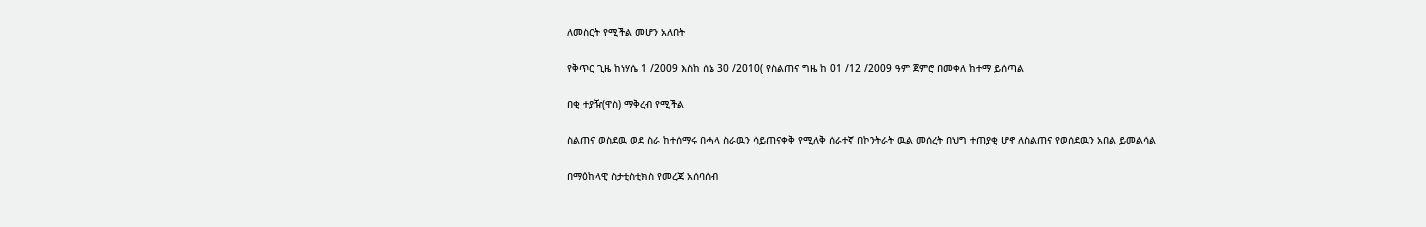ለመስርት የሚችል መሆን አለበት

የቅጥር ጊዜ ከነሃሴ 1 /2009 እስከ ሰኔ 30 /2010( የስልጠና ግዜ ከ 01 /12 /2009 ዓም ጀምሮ በመቀለ ከተማ ይሰጣል

በቂ ተያዥ(ዋስ) ማቅረብ የሚችል

ስልጠና ወስደዉ ወደ ስራ ከተሰማሩ በሓላ ስራዉን ሳይጠናቀቅ የሚለቅ ሰራተኛ በኮንትራት ዉል መሰረት በህግ ተጠያቂ ሆኖ ለስልጠና የወሰደዉን አበል ይመልሳል

በማዕከላዊ ስታቲስቲክስ የመረጃ አሰባሰብ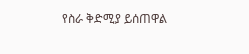የስራ ቅድሚያ ይሰጠዋል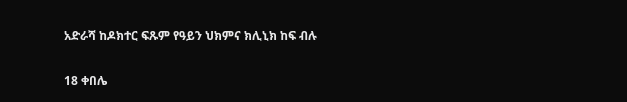አድራሻ ከዶክተር ፍጹም የዓይን ህክምና ክሊኒክ ከፍ ብሉ

18 ቀበሌ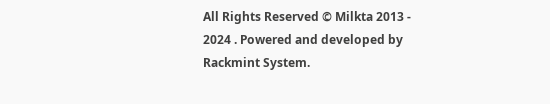All Rights Reserved © Milkta 2013 - 2024 . Powered and developed by Rackmint System.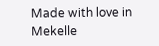Made with love in Mekelle